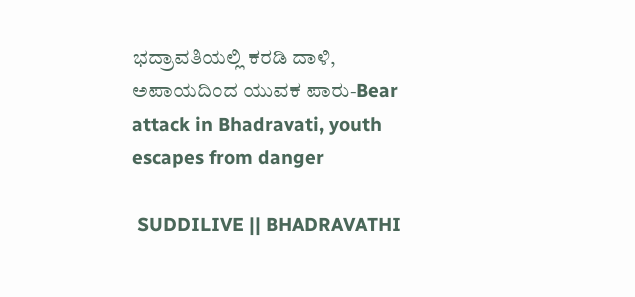ಭದ್ರಾವತಿಯಲ್ಲಿ ಕರಡಿ ದಾಳಿ, ಅಪಾಯದಿಂದ ಯುವಕ ಪಾರು-Bear attack in Bhadravati, youth escapes from danger

 SUDDILIVE || BHADRAVATHI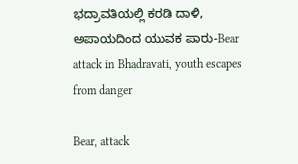ಭದ್ರಾವತಿಯಲ್ಲಿ ಕರಡಿ ದಾಳಿ, ಅಪಾಯದಿಂದ ಯುವಕ ಪಾರು-Bear attack in Bhadravati, youth escapes from danger

Bear, attack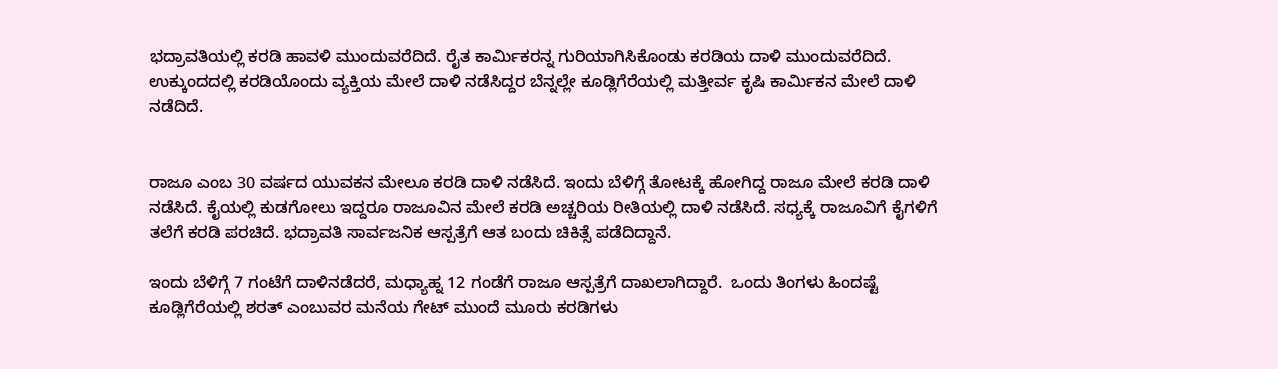ಭದ್ರಾವತಿಯಲ್ಲಿ ಕರಡಿ ಹಾವಳಿ ಮುಂದುವರೆದಿದೆ. ರೈತ ಕಾರ್ಮಿಕರನ್ನ ಗುರಿಯಾಗಿಸಿಕೊಂಡು ಕರಡಿಯ ದಾಳಿ ಮುಂದುವರೆದಿದೆ. ಉಕ್ಕುಂದದಲ್ಲಿ ಕರಡಿಯೊಂದು ವ್ಯಕ್ತಿಯ ಮೇಲೆ ದಾಳಿ ನಡೆಸಿದ್ದರ ಬೆನ್ನಲ್ಲೇ ಕೂಡ್ಲಿಗೆರೆಯಲ್ಲಿ ಮತ್ತೀರ್ವ ಕೃಷಿ ಕಾರ್ಮಿಕನ ಮೇಲೆ ದಾಳಿ ನಡೆದಿದೆ.


ರಾಜೂ ಎಂಬ 30 ವರ್ಷದ ಯುವಕನ ಮೇಲೂ ಕರಡಿ ದಾಳಿ ನಡೆಸಿದೆ. ಇಂದು ಬೆಳಿಗ್ಗೆ ತೋಟಕ್ಕೆ ಹೋಗಿದ್ದ ರಾಜೂ ಮೇಲೆ ಕರಡಿ ದಾಳಿ ನಡೆಸಿದೆ. ಕೈಯಲ್ಲಿ ಕುಡಗೋಲು ಇದ್ದರೂ ರಾಜೂವಿನ ಮೇಲೆ ಕರಡಿ ಅಚ್ಚರಿಯ ರೀತಿಯಲ್ಲಿ ದಾಳಿ ನಡೆಸಿದೆ. ಸಧ್ಯಕ್ಕೆ ರಾಜೂವಿಗೆ ಕೈಗಳಿಗೆ ತಲೆಗೆ ಕರಡಿ ಪರಚಿದೆ. ಭದ್ರಾವತಿ ಸಾರ್ವಜನಿಕ ಆಸ್ಪತ್ರೆಗೆ ಆತ ಬಂದು ಚಿಕಿತ್ಸೆ ಪಡೆದಿದ್ದಾನೆ.

ಇಂದು ಬೆಳಿಗ್ಗೆ 7 ಗಂಟೆಗೆ ದಾಳಿನಡೆದರೆ, ಮಧ್ಯಾಹ್ನ 12 ಗಂಡೆಗೆ ರಾಜೂ ಆಸ್ಪತ್ರೆಗೆ ದಾಖಲಾಗಿದ್ದಾರೆ.  ಒಂದು ತಿಂಗಳು ಹಿಂದಷ್ಟೆ ಕೂಡ್ಲಿಗೆರೆಯಲ್ಲಿ ಶರತ್ ಎಂಬುವರ ಮನೆಯ ಗೇಟ್ ಮುಂದೆ ಮೂರು ಕರಡಿಗಳು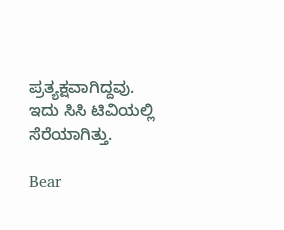ಪ್ರತ್ಯಕ್ಷವಾಗಿದ್ದವು. ಇದು ಸಿಸಿ ಟಿವಿಯಲ್ಲಿ ಸೆರೆಯಾಗಿತ್ತು.

Bear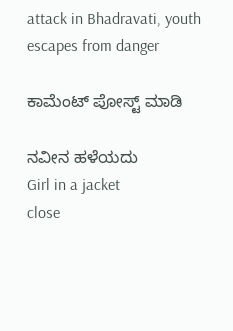attack in Bhadravati, youth escapes from danger

ಕಾಮೆಂಟ್‌‌ ಪೋಸ್ಟ್‌ ಮಾಡಿ

ನವೀನ ಹಳೆಯದು
Girl in a jacket
close